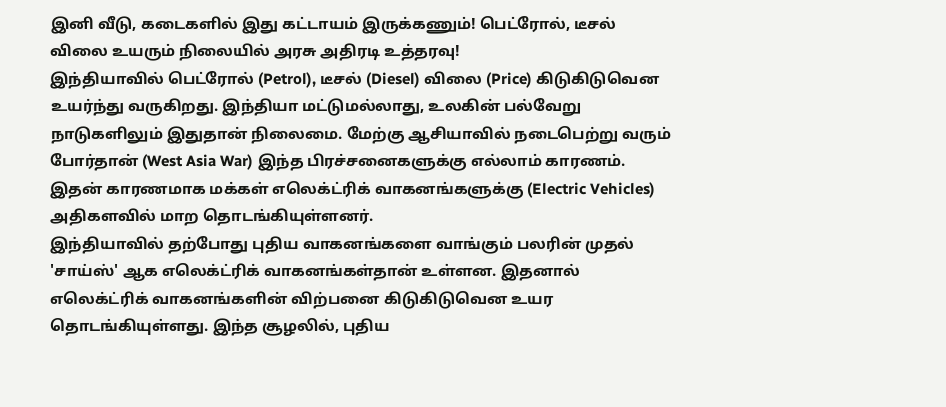இனி வீடு, கடைகளில் இது கட்டாயம் இருக்கணும்! பெட்ரோல், டீசல் விலை உயரும் நிலையில் அரசு அதிரடி உத்தரவு!
இந்தியாவில் பெட்ரோல் (Petrol), டீசல் (Diesel) விலை (Price) கிடுகிடுவென உயர்ந்து வருகிறது. இந்தியா மட்டுமல்லாது, உலகின் பல்வேறு நாடுகளிலும் இதுதான் நிலைமை. மேற்கு ஆசியாவில் நடைபெற்று வரும் போர்தான் (West Asia War) இந்த பிரச்சனைகளுக்கு எல்லாம் காரணம். இதன் காரணமாக மக்கள் எலெக்ட்ரிக் வாகனங்களுக்கு (Electric Vehicles) அதிகளவில் மாற தொடங்கியுள்ளனர்.
இந்தியாவில் தற்போது புதிய வாகனங்களை வாங்கும் பலரின் முதல் 'சாய்ஸ்' ஆக எலெக்ட்ரிக் வாகனங்கள்தான் உள்ளன. இதனால் எலெக்ட்ரிக் வாகனங்களின் விற்பனை கிடுகிடுவென உயர தொடங்கியுள்ளது. இந்த சூழலில், புதிய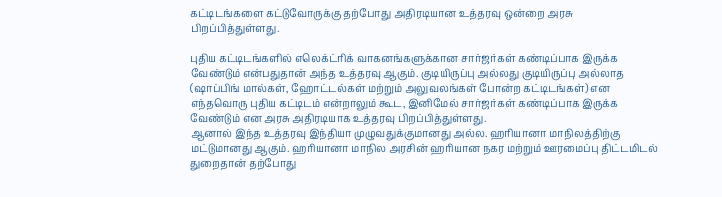கட்டிடங்களை கட்டுவோருக்கு தற்போது அதிரடியான உத்தரவு ஒன்றை அரசு பிறப்பித்துள்ளது.

புதிய கட்டிடங்களில் எலெக்ட்ரிக் வாகனங்களுக்கான சார்ஜர்கள் கண்டிப்பாக இருக்க வேண்டும் என்பதுதான் அந்த உத்தரவு ஆகும். குடியிருப்பு அல்லது குடியிருப்பு அல்லாத (ஷாப்பிங் மால்கள், ஹோட்டல்கள் மற்றும் அலுவலங்கள் போன்ற கட்டிடங்கள்) என எந்தவொரு புதிய கட்டிடம் என்றாலும் கூட, இனிமேல் சார்ஜர்கள் கண்டிப்பாக இருக்க வேண்டும் என அரசு அதிரடியாக உத்தரவு பிறப்பித்துள்ளது.
ஆனால் இந்த உத்தரவு இந்தியா முழுவதுக்குமானது அல்ல. ஹரியானா மாநிலத்திற்கு மட்டுமானது ஆகும். ஹரியானா மாநில அரசின் ஹரியான நகர மற்றும் ஊரமைப்பு திட்டமிடல் துறைதான் தற்போது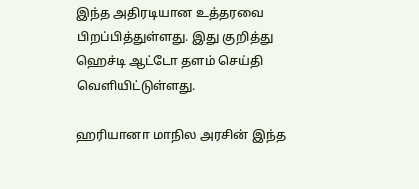இந்த அதிரடியான உத்தரவை பிறப்பித்துள்ளது. இது குறித்து ஹெச்டி ஆட்டோ தளம் செய்தி வெளியிட்டுள்ளது.

ஹரியானா மாநில அரசின் இந்த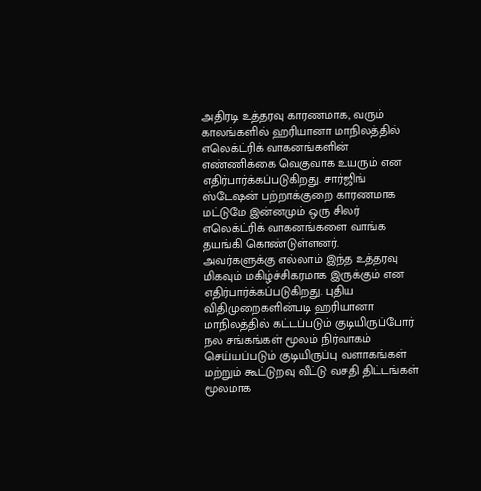அதிரடி உத்தரவு காரணமாக, வரும் காலங்களில் ஹரியானா மாநிலத்தில் எலெக்ட்ரிக் வாகனங்களின் எண்ணிக்கை வெகுவாக உயரும் என எதிர்பார்க்கப்படுகிறது. சார்ஜிங் ஸ்டேஷன் பற்றாக்குறை காரணமாக மட்டுமே இன்னமும் ஒரு சிலர் எலெக்ட்ரிக் வாகனங்களை வாங்க தயங்கி கொண்டுள்ளனர்.
அவர்களுக்கு எல்லாம் இந்த உத்தரவு மிகவும் மகிழ்ச்சிகரமாக இருக்கும் என எதிர்பார்க்கப்படுகிறது. புதிய விதிமுறைகளின்படி ஹரியானா மாநிலத்தில் கட்டப்படும் குடியிருப்போர் நல சங்கங்கள் மூலம் நிர்வாகம் செய்யப்படும் குடியிருப்பு வளாகங்கள் மற்றும் கூட்டுறவு வீட்டு வசதி திட்டங்கள் மூலமாக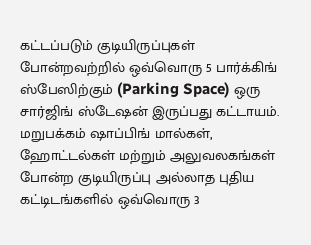கட்டப்படும் குடியிருப்புகள் போன்றவற்றில் ஒவ்வொரு 5 பார்க்கிங் ஸ்பேஸிற்கும் (Parking Space) ஒரு சார்ஜிங் ஸ்டேஷன் இருப்பது கட்டாயம்.
மறுபக்கம் ஷாப்பிங் மால்கள், ஹோட்டல்கள் மற்றும் அலுவலகங்கள் போன்ற குடியிருப்பு அல்லாத புதிய கட்டிடங்களில் ஒவ்வொரு 3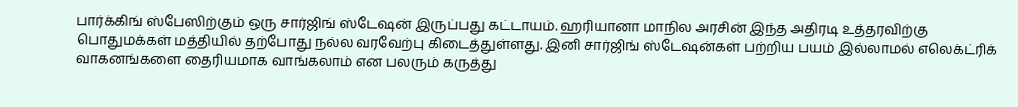பார்க்கிங் ஸ்பேஸிற்கும் ஒரு சார்ஜிங் ஸ்டேஷன் இருப்பது கட்டாயம். ஹரியானா மாநில அரசின் இந்த அதிரடி உத்தரவிற்கு பொதுமக்கள் மத்தியில் தற்போது நல்ல வரவேற்பு கிடைத்துள்ளது. இனி சார்ஜிங் ஸ்டேஷன்கள் பற்றிய பயம் இல்லாமல் எலெக்ட்ரிக் வாகனங்களை தைரியமாக வாங்கலாம் என பலரும் கருத்து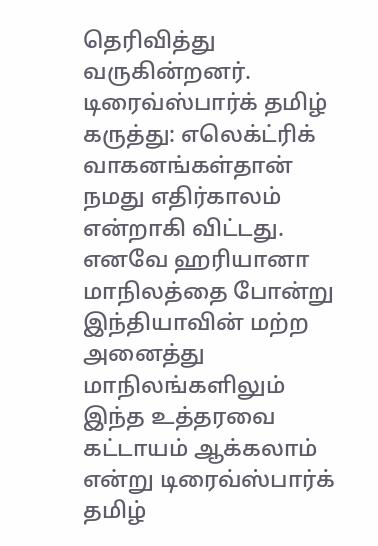தெரிவித்து வருகின்றனர்.
டிரைவ்ஸ்பார்க் தமிழ் கருத்து: எலெக்ட்ரிக் வாகனங்கள்தான் நமது எதிர்காலம் என்றாகி விட்டது. எனவே ஹரியானா மாநிலத்தை போன்று இந்தியாவின் மற்ற அனைத்து மாநிலங்களிலும் இந்த உத்தரவை கட்டாயம் ஆக்கலாம் என்று டிரைவ்ஸ்பார்க் தமிழ்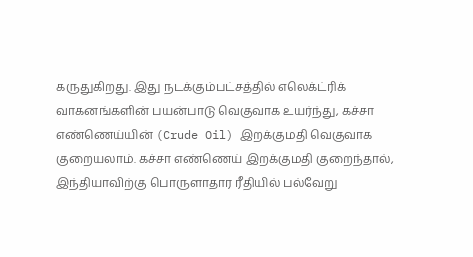கருதுகிறது. இது நடக்கும்பட்சத்தில் எலெக்ட்ரிக் வாகனங்களின் பயன்பாடு வெகுவாக உயர்ந்து, கச்சா எண்ணெய்யின் (Crude Oil) இறக்குமதி வெகுவாக குறையலாம். கச்சா எண்ணெய் இறக்குமதி குறைந்தால், இந்தியாவிற்கு பொருளாதார ரீதியில் பல்வேறு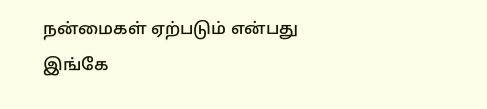நன்மைகள் ஏற்படும் என்பது இங்கே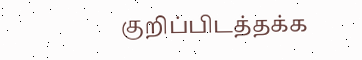குறிப்பிடத்தக்க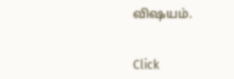விஷயம்.


Click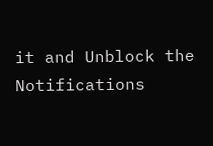it and Unblock the Notifications